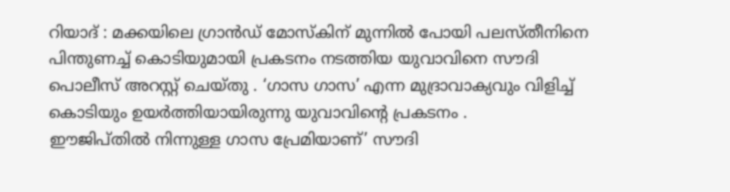റിയാദ് : മക്കയിലെ ഗ്രാൻഡ് മോസ്കിന് മുന്നിൽ പോയി പലസ്തീനിനെ പിന്തുണച്ച് കൊടിയുമായി പ്രകടനം നടത്തിയ യുവാവിനെ സൗദി പൊലീസ് അറസ്റ്റ് ചെയ്തു . ‘ഗാസ ഗാസ’ എന്ന മുദ്രാവാക്യവും വിളിച്ച് കൊടിയും ഉയർത്തിയായിരുന്നു യുവാവിന്റെ പ്രകടനം .
ഈജിപ്തിൽ നിന്നുള്ള ഗാസ പ്രേമിയാണ്’ സൗദി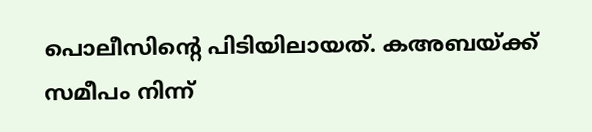പൊലീസിന്റെ പിടിയിലായത്. കഅബയ്ക്ക് സമീപം നിന്ന്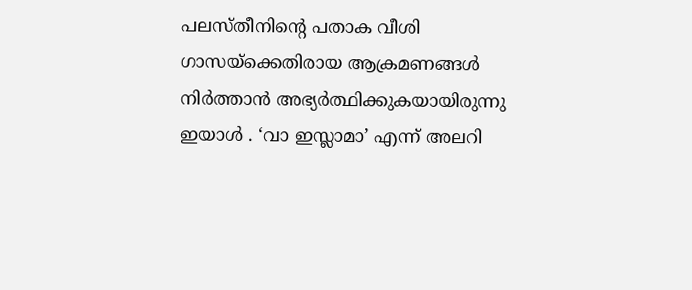പലസ്തീനിന്റെ പതാക വീശി ഗാസയ്ക്കെതിരായ ആക്രമണങ്ങൾ നിർത്താൻ അഭ്യർത്ഥിക്കുകയായിരുന്നു ഇയാൾ . ‘വാ ഇസ്ലാമാ’ എന്ന് അലറി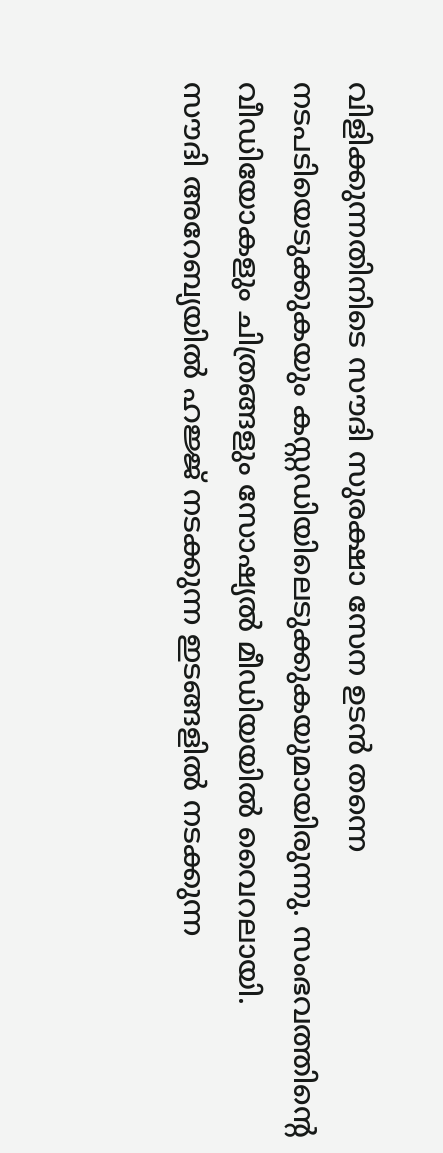വിളിക്കുന്നതിനിടെ സൗദി സുരക്ഷാ സേന ഉടൻ തന്നെ നടപടിയെടുക്കുകയും കസ്റ്റഡിയിലെടുക്കുകയുമായിരുന്നു. സംഭവത്തിന്റെ വീഡിയോകളും ചിത്രങ്ങളും സോഷ്യൽ മീഡിയയിൽ വൈറലായി.
സൗദി അറേബ്യയിൽ ഹജ്ജ് നടക്കുന്ന ഇടങ്ങളിൽ നടക്കുന്ന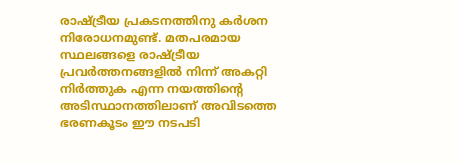രാഷ്ട്രീയ പ്രകടനത്തിനു കർശന നിരോധനമുണ്ട്. മതപരമായ സ്ഥലങ്ങളെ രാഷ്ട്രീയ പ്രവർത്തനങ്ങളിൽ നിന്ന് അകറ്റി നിർത്തുക എന്ന നയത്തിന്റെ അടിസ്ഥാനത്തിലാണ് അവിടത്തെ ഭരണകൂടം ഈ നടപടി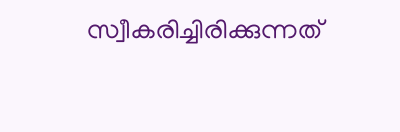സ്വീകരിച്ചിരിക്കുന്നത്